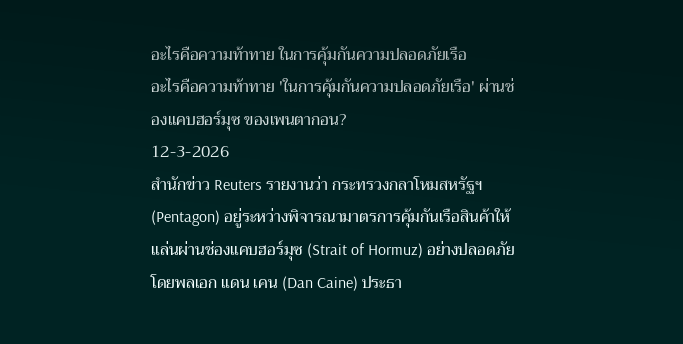อะไรคือความท้าทาย ในการคุ้มกันความปลอดภัยเรือ
อะไรคือความท้าทาย 'ในการคุ้มกันความปลอดภัยเรือ' ผ่านช่องแคบฮอร์มุซ ของเพนตากอน?
12-3-2026
สำนักข่าว Reuters รายงานว่า กระทรวงกลาโหมสหรัฐฯ (Pentagon) อยู่ระหว่างพิจารณามาตรการคุ้มกันเรือสินค้าให้แล่นผ่านช่องแคบฮอร์มุซ (Strait of Hormuz) อย่างปลอดภัย โดยพลเอก แดน เคน (Dan Caine) ประธา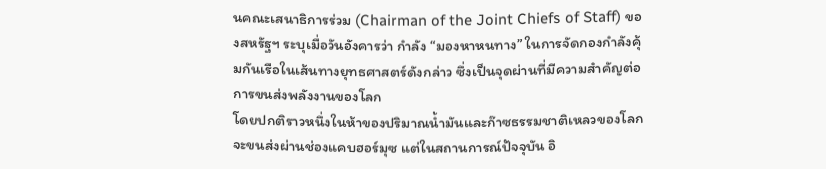นคณะเสนาธิการร่วม (Chairman of the Joint Chiefs of Staff) ของสหรัฐฯ ระบุเมื่อวันอังคารว่า กำลัง “มองหาหนทาง” ในการจัดกองกำลังคุ้มกันเรือในเส้นทางยุทธศาสตร์ดังกล่าว ซึ่งเป็นจุดผ่านที่มีความสำคัญต่อการขนส่งพลังงานของโลก
โดยปกติราวหนึ่งในห้าของปริมาณน้ำมันและก๊าซธรรมชาติเหลวของโลกจะขนส่งผ่านช่องแคบฮอร์มุซ แต่ในสถานการณ์ปัจจุบัน อิ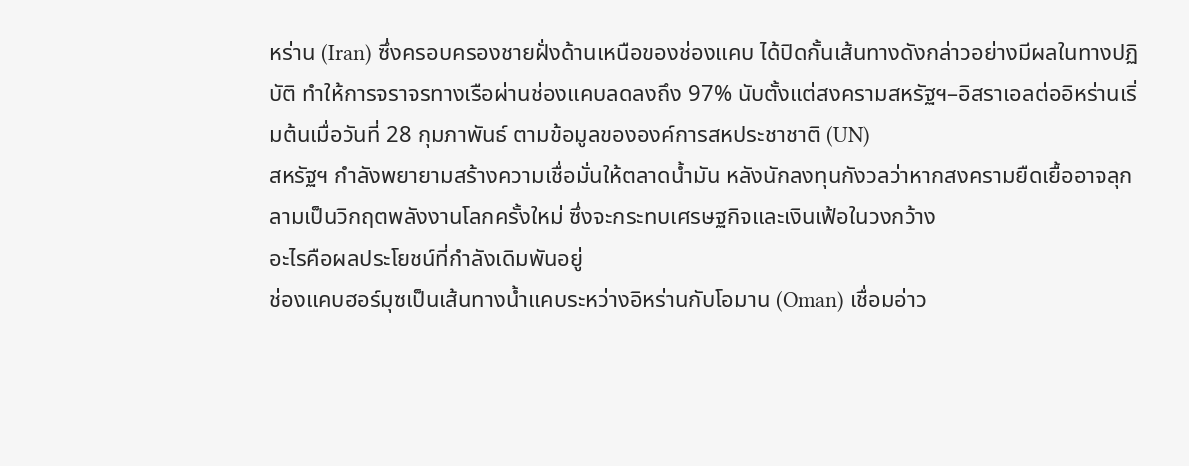หร่าน (Iran) ซึ่งครอบครองชายฝั่งด้านเหนือของช่องแคบ ได้ปิดกั้นเส้นทางดังกล่าวอย่างมีผลในทางปฏิบัติ ทำให้การจราจรทางเรือผ่านช่องแคบลดลงถึง 97% นับตั้งแต่สงครามสหรัฐฯ–อิสราเอลต่ออิหร่านเริ่มต้นเมื่อวันที่ 28 กุมภาพันธ์ ตามข้อมูลขององค์การสหประชาชาติ (UN)
สหรัฐฯ กำลังพยายามสร้างความเชื่อมั่นให้ตลาดน้ำมัน หลังนักลงทุนกังวลว่าหากสงครามยืดเยื้ออาจลุกลามเป็นวิกฤตพลังงานโลกครั้งใหม่ ซึ่งจะกระทบเศรษฐกิจและเงินเฟ้อในวงกว้าง
อะไรคือผลประโยชน์ที่กำลังเดิมพันอยู่
ช่องแคบฮอร์มุซเป็นเส้นทางน้ำแคบระหว่างอิหร่านกับโอมาน (Oman) เชื่อมอ่าว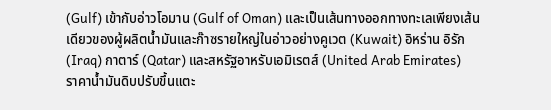(Gulf) เข้ากับอ่าวโอมาน (Gulf of Oman) และเป็นเส้นทางออกทางทะเลเพียงเส้นเดียวของผู้ผลิตน้ำมันและก๊าซรายใหญ่ในอ่าวอย่างคูเวต (Kuwait) อิหร่าน อิรัก (Iraq) กาตาร์ (Qatar) และสหรัฐอาหรับเอมิเรตส์ (United Arab Emirates)
ราคาน้ำมันดิบปรับขึ้นแตะ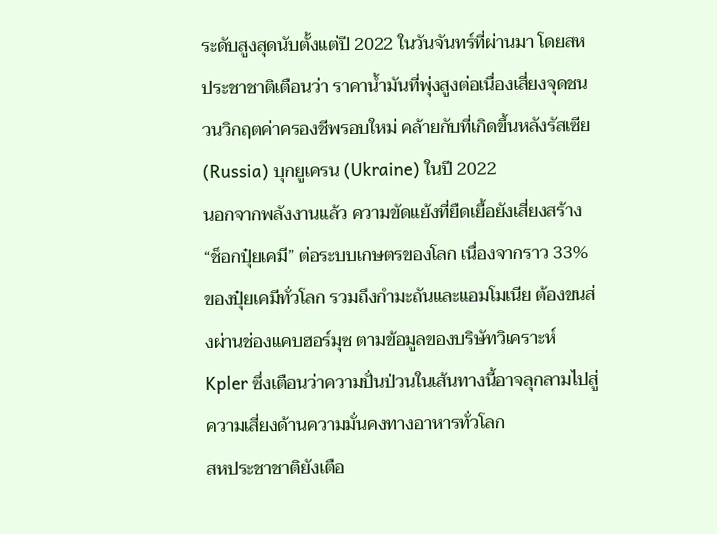ระดับสูงสุดนับตั้งแต่ปี 2022 ในวันจันทร์ที่ผ่านมา โดยสหประชาชาติเตือนว่า ราคาน้ำมันที่พุ่งสูงต่อเนื่องเสี่ยงจุดชนวนวิกฤตค่าครองชีพรอบใหม่ คล้ายกับที่เกิดขึ้นหลังรัสเซีย (Russia) บุกยูเครน (Ukraine) ในปี 2022
นอกจากพลังงานแล้ว ความขัดแย้งที่ยืดเยื้อยังเสี่ยงสร้าง “ช็อกปุ๋ยเคมี” ต่อระบบเกษตรของโลก เนื่องจากราว 33% ของปุ๋ยเคมีทั่วโลก รวมถึงกำมะถันและแอมโมเนีย ต้องขนส่งผ่านช่องแคบฮอร์มุซ ตามข้อมูลของบริษัทวิเคราะห์ Kpler ซึ่งเตือนว่าความปั่นป่วนในเส้นทางนี้อาจลุกลามไปสู่ความเสี่ยงด้านความมั่นคงทางอาหารทั่วโลก
สหประชาชาติยังเตือ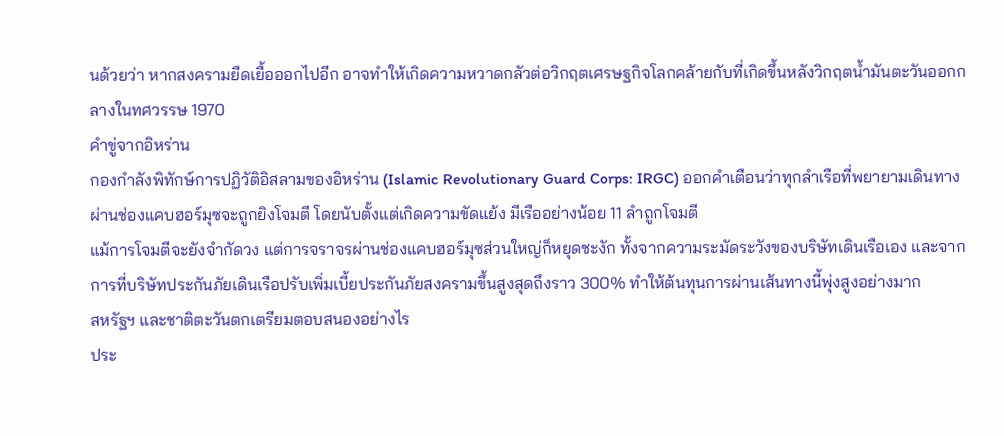นด้วยว่า หากสงครามยืดเยื้อออกไปอีก อาจทำให้เกิดความหวาดกลัวต่อวิกฤตเศรษฐกิจโลกคล้ายกับที่เกิดขึ้นหลังวิกฤตน้ำมันตะวันออกกลางในทศวรรษ 1970
คำขู่จากอิหร่าน
กองกำลังพิทักษ์การปฏิวัติอิสลามของอิหร่าน (Islamic Revolutionary Guard Corps: IRGC) ออกคำเตือนว่าทุกลำเรือที่พยายามเดินทางผ่านช่องแคบฮอร์มุซจะถูกยิงโจมตี โดยนับตั้งแต่เกิดความขัดแย้ง มีเรืออย่างน้อย 11 ลำถูกโจมตี
แม้การโจมตีจะยังจำกัดวง แต่การจราจรผ่านช่องแคบฮอร์มุซส่วนใหญ่ก็หยุดชะงัก ทั้งจากความระมัดระวังของบริษัทเดินเรือเอง และจากการที่บริษัทประกันภัยเดินเรือปรับเพิ่มเบี้ยประกันภัยสงครามขึ้นสูงสุดถึงราว 300% ทำให้ต้นทุนการผ่านเส้นทางนี้พุ่งสูงอย่างมาก
สหรัฐฯ และชาติตะวันตกเตรียมตอบสนองอย่างไร
ประ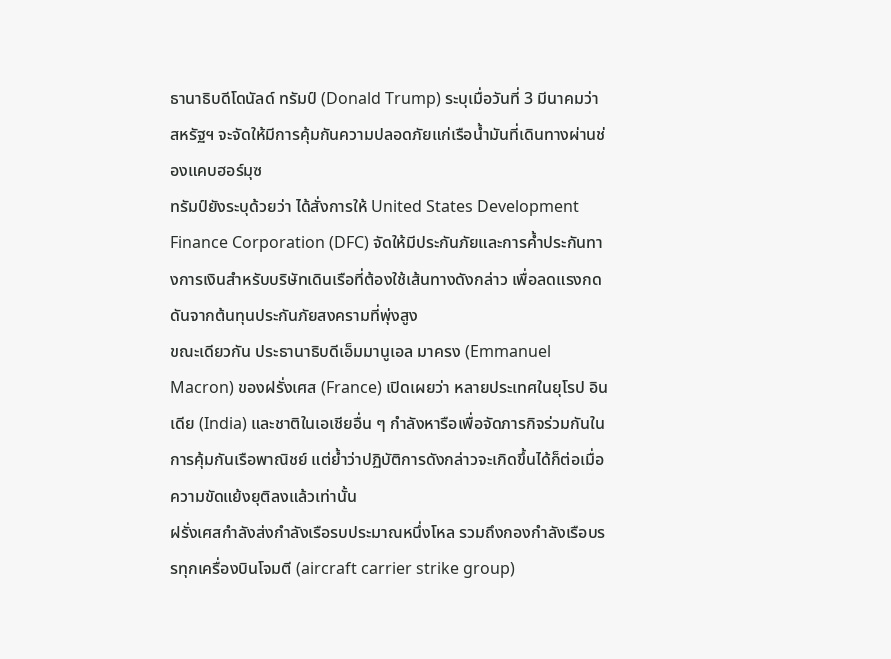ธานาธิบดีโดนัลด์ ทรัมป์ (Donald Trump) ระบุเมื่อวันที่ 3 มีนาคมว่า สหรัฐฯ จะจัดให้มีการคุ้มกันความปลอดภัยแก่เรือน้ำมันที่เดินทางผ่านช่องแคบฮอร์มุซ
ทรัมป์ยังระบุด้วยว่า ได้สั่งการให้ United States Development Finance Corporation (DFC) จัดให้มีประกันภัยและการค้ำประกันทางการเงินสำหรับบริษัทเดินเรือที่ต้องใช้เส้นทางดังกล่าว เพื่อลดแรงกดดันจากต้นทุนประกันภัยสงครามที่พุ่งสูง
ขณะเดียวกัน ประธานาธิบดีเอ็มมานูเอล มาครง (Emmanuel Macron) ของฝรั่งเศส (France) เปิดเผยว่า หลายประเทศในยุโรป อินเดีย (India) และชาติในเอเชียอื่น ๆ กำลังหารือเพื่อจัดภารกิจร่วมกันในการคุ้มกันเรือพาณิชย์ แต่ย้ำว่าปฏิบัติการดังกล่าวจะเกิดขึ้นได้ก็ต่อเมื่อความขัดแย้งยุติลงแล้วเท่านั้น
ฝรั่งเศสกำลังส่งกำลังเรือรบประมาณหนึ่งโหล รวมถึงกองกำลังเรือบรรทุกเครื่องบินโจมตี (aircraft carrier strike group)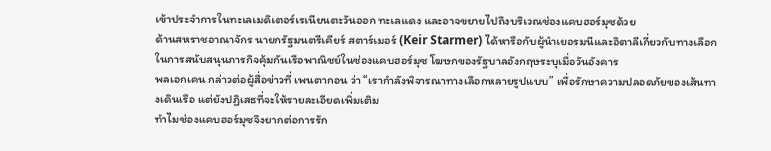เข้าประจำการในทะเลเมดิเตอร์เรเนียนตะวันออก ทะเลแดง และอาจขยายไปถึงบริเวณช่องแคบฮอร์มุซด้วย
ด้านสหราชอาณาจักร นายกรัฐมนตรีเคียร์ สตาร์เมอร์ (Keir Starmer) ได้หารือกับผู้นำเยอรมนีและอิตาลีเกี่ยวกับทางเลือกในการสนับสนุนภารกิจคุ้มกันเรือพาณิชย์ในช่องแคบฮอร์มุซ โฆษกของรัฐบาลอังกฤษระบุเมื่อวันอังคาร
พลเอกเคน กล่าวต่อผู้สื่อข่าวที่ เพนตากอน ว่า “เรากำลังพิจารณาทางเลือกหลายรูปแบบ” เพื่อรักษาความปลอดภัยของเส้นทางเดินเรือ แต่ยังปฏิเสธที่จะให้รายละเอียดเพิ่มเติม
ทำไมช่องแคบฮอร์มุซจึงยากต่อการรัก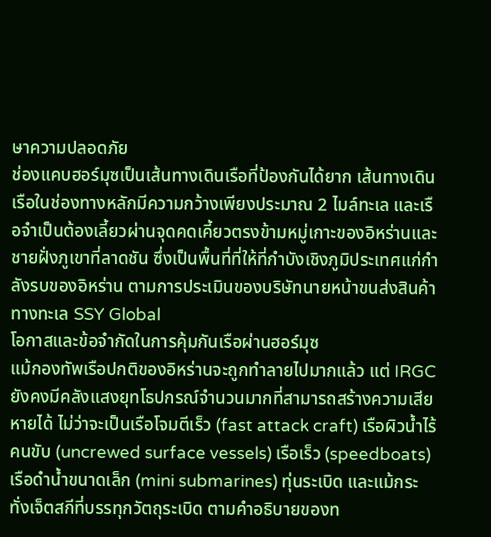ษาความปลอดภัย
ช่องแคบฮอร์มุซเป็นเส้นทางเดินเรือที่ป้องกันได้ยาก เส้นทางเดินเรือในช่องทางหลักมีความกว้างเพียงประมาณ 2 ไมล์ทะเล และเรือจำเป็นต้องเลี้ยวผ่านจุดคดเคี้ยวตรงข้ามหมู่เกาะของอิหร่านและชายฝั่งภูเขาที่ลาดชัน ซึ่งเป็นพื้นที่ที่ให้ที่กำบังเชิงภูมิประเทศแก่กำลังรบของอิหร่าน ตามการประเมินของบริษัทนายหน้าขนส่งสินค้าทางทะเล SSY Global
โอกาสและข้อจำกัดในการคุ้มกันเรือผ่านฮอร์มุซ
แม้กองทัพเรือปกติของอิหร่านจะถูกทำลายไปมากแล้ว แต่ IRGC ยังคงมีคลังแสงยุทโธปกรณ์จำนวนมากที่สามารถสร้างความเสียหายได้ ไม่ว่าจะเป็นเรือโจมตีเร็ว (fast attack craft) เรือผิวน้ำไร้คนขับ (uncrewed surface vessels) เรือเร็ว (speedboats) เรือดำน้ำขนาดเล็ก (mini submarines) ทุ่นระเบิด และแม้กระทั่งเจ็ตสกีที่บรรทุกวัตถุระเบิด ตามคำอธิบายของท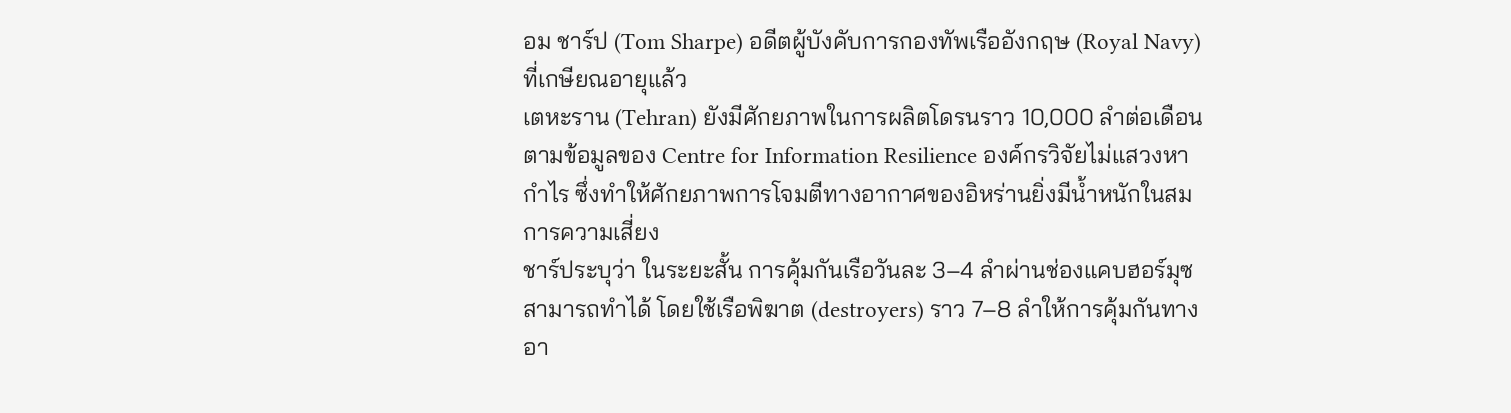อม ชาร์ป (Tom Sharpe) อดีตผู้บังคับการกองทัพเรืออังกฤษ (Royal Navy) ที่เกษียณอายุแล้ว
เตหะราน (Tehran) ยังมีศักยภาพในการผลิตโดรนราว 10,000 ลำต่อเดือน ตามข้อมูลของ Centre for Information Resilience องค์กรวิจัยไม่แสวงหากำไร ซึ่งทำให้ศักยภาพการโจมตีทางอากาศของอิหร่านยิ่งมีน้ำหนักในสมการความเสี่ยง
ชาร์ประบุว่า ในระยะสั้น การคุ้มกันเรือวันละ 3–4 ลำผ่านช่องแคบฮอร์มุซสามารถทำได้ โดยใช้เรือพิฆาต (destroyers) ราว 7–8 ลำให้การคุ้มกันทางอา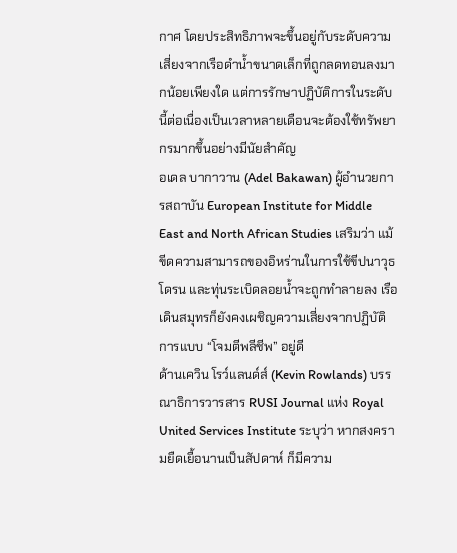กาศ โดยประสิทธิภาพจะขึ้นอยู่กับระดับความเสี่ยงจากเรือดำน้ำขนาดเล็กที่ถูกลดทอนลงมากน้อยเพียงใด แต่การรักษาปฏิบัติการในระดับนี้ต่อเนื่องเป็นเวลาหลายเดือนจะต้องใช้ทรัพยากรมากขึ้นอย่างมีนัยสำคัญ
อเดล บากาวาน (Adel Bakawan) ผู้อำนวยการสถาบัน European Institute for Middle East and North African Studies เสริมว่า แม้ขีดความสามารถของอิหร่านในการใช้ขีปนาวุธ โดรน และทุ่นระเบิดลอยน้ำจะถูกทำลายลง เรือเดินสมุทรก็ยังคงเผชิญความเสี่ยงจากปฏิบัติการแบบ “โจมตีพลีชีพ” อยู่ดี
ด้านเควิน โรว์แลนด์ส์ (Kevin Rowlands) บรรณาธิการวารสาร RUSI Journal แห่ง Royal United Services Institute ระบุว่า หากสงครามยืดเยื้อนานเป็นสัปดาห์ ก็มีความ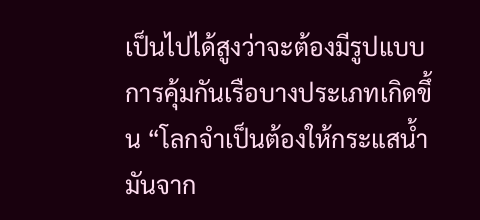เป็นไปได้สูงว่าจะต้องมีรูปแบบการคุ้มกันเรือบางประเภทเกิดขึ้น “โลกจำเป็นต้องให้กระแสน้ำมันจาก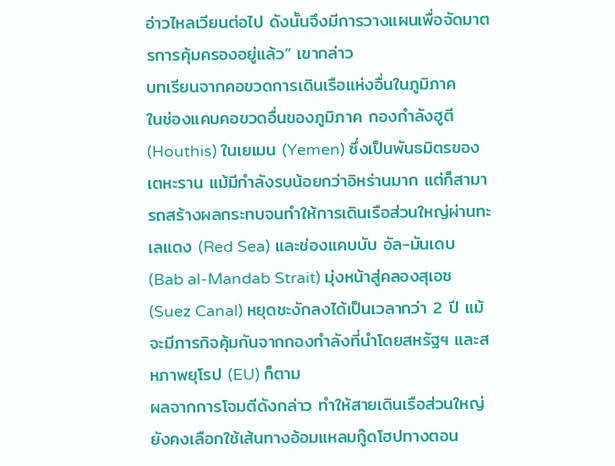อ่าวไหลเวียนต่อไป ดังนั้นจึงมีการวางแผนเพื่อจัดมาตรการคุ้มครองอยู่แล้ว” เขากล่าว
บทเรียนจากคอขวดการเดินเรือแห่งอื่นในภูมิภาค
ในช่องแคบคอขวดอื่นของภูมิภาค กองกำลังฮูตี (Houthis) ในเยเมน (Yemen) ซึ่งเป็นพันธมิตรของเตหะราน แม้มีกำลังรบน้อยกว่าอิหร่านมาก แต่ก็สามารถสร้างผลกระทบจนทำให้การเดินเรือส่วนใหญ่ผ่านทะเลแดง (Red Sea) และช่องแคบบับ อัล-มันเดบ (Bab al-Mandab Strait) มุ่งหน้าสู่คลองสุเอซ (Suez Canal) หยุดชะงักลงได้เป็นเวลากว่า 2 ปี แม้จะมีภารกิจคุ้มกันจากกองกำลังที่นำโดยสหรัฐฯ และสหภาพยุโรป (EU) ก็ตาม
ผลจากการโจมตีดังกล่าว ทำให้สายเดินเรือส่วนใหญ่ยังคงเลือกใช้เส้นทางอ้อมแหลมกู๊ดโฮปทางตอน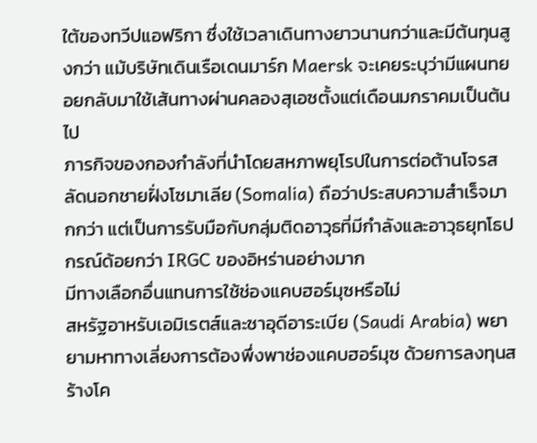ใต้ของทวีปแอฟริกา ซึ่งใช้เวลาเดินทางยาวนานกว่าและมีต้นทุนสูงกว่า แม้บริษัทเดินเรือเดนมาร์ก Maersk จะเคยระบุว่ามีแผนทยอยกลับมาใช้เส้นทางผ่านคลองสุเอซตั้งแต่เดือนมกราคมเป็นต้นไป
ภารกิจของกองกำลังที่นำโดยสหภาพยุโรปในการต่อต้านโจรสลัดนอกชายฝั่งโซมาเลีย (Somalia) ถือว่าประสบความสำเร็จมากกว่า แต่เป็นการรับมือกับกลุ่มติดอาวุธที่มีกำลังและอาวุธยุทโธปกรณ์ด้อยกว่า IRGC ของอิหร่านอย่างมาก
มีทางเลือกอื่นแทนการใช้ช่องแคบฮอร์มุซหรือไม่
สหรัฐอาหรับเอมิเรตส์และซาอุดีอาระเบีย (Saudi Arabia) พยายามหาทางเลี่ยงการต้องพึ่งพาช่องแคบฮอร์มุซ ด้วยการลงทุนสร้างโค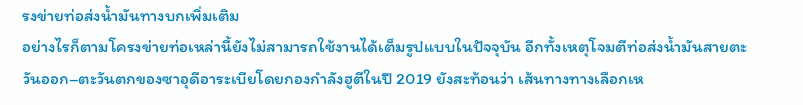รงข่ายท่อส่งน้ำมันทางบกเพิ่มเติม
อย่างไรก็ตามโครงข่ายท่อเหล่านี้ยังไม่สามารถใช้งานได้เต็มรูปแบบในปัจจุบัน อีกทั้งเหตุโจมตีท่อส่งน้ำมันสายตะวันออก–ตะวันตกของซาอุดีอาระเบียโดยกองกำลังฮูตีในปี 2019 ยังสะท้อนว่า เส้นทางทางเลือกเห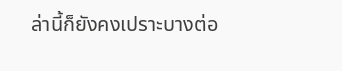ล่านี้ก็ยังคงเปราะบางต่อ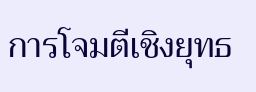การโจมตีเชิงยุทธ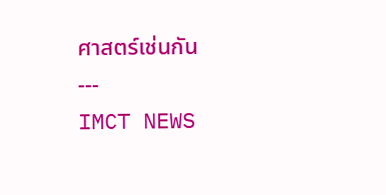ศาสตร์เช่นกัน
---
IMCT NEWS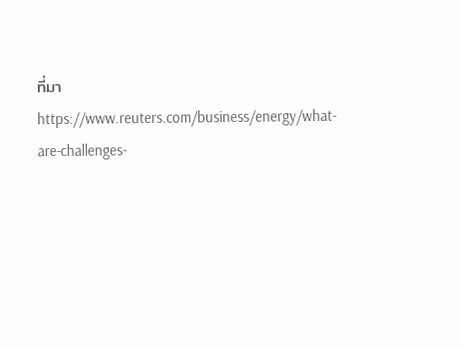ที่มา https://www.reuters.com/business/energy/what-are-challenges-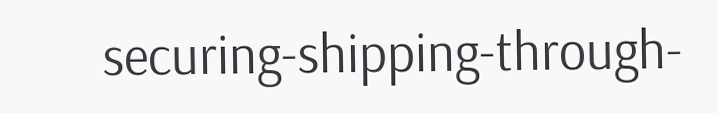securing-shipping-through-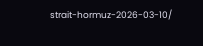strait-hormuz-2026-03-10/